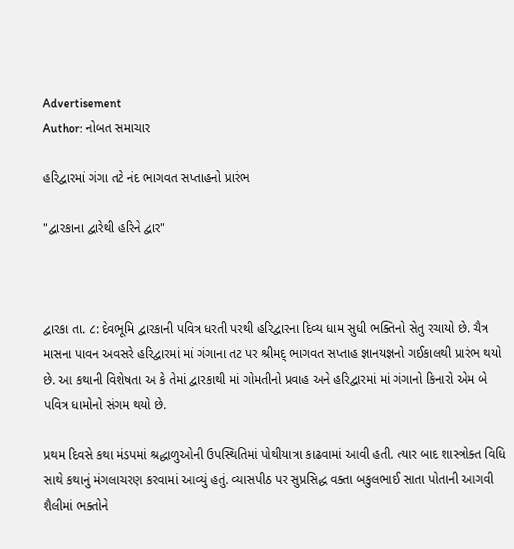Advertisement
Author: નોબત સમાચાર

હરિદ્વારમાં ગંગા તટે નંદ ભાગવત સપ્તાહનો પ્રારંભ

"દ્વારકાના દ્વારેથી હરિને દ્વાર"



દ્વારકા તા. ૮: દેવભૂમિ દ્વારકાની પવિત્ર ધરતી પરથી હરિદ્વારના દિવ્ય ધામ સુધી ભક્તિનો સેતુ રચાયો છે. ચૈત્ર માસના પાવન અવસરે હરિદ્વારમાં માં ગંગાના તટ પર શ્રીમદ્ ભાગવત સપ્તાહ જ્ઞાનયજ્ઞનો ગઈકાલથી પ્રારંભ થયો છે. આ કથાની વિશેષતા અ કે તેમાં દ્વારકાથી માં ગોમતીનો પ્રવાહ અને હરિદ્વારમાં માં ગંગાનો કિનારો એમ બે પવિત્ર ધામોનો સંગમ થયો છે.

પ્રથમ દિવસે કથા મંડપમાં શ્રદ્ધાળુઓની ઉપસ્થિતિમાં પોથીયાત્રા કાઢવામાં આવી હતી. ત્યાર બાદ શાસ્ત્રોક્ત વિધિ સાથે કથાનું મંગલાચરણ કરવામાં આવ્યું હતું. વ્યાસપીઠ પર સુપ્રસિદ્ધ વક્તા બકુલભાઈ સાતા પોતાની આગવી શૈલીમાં ભક્તોને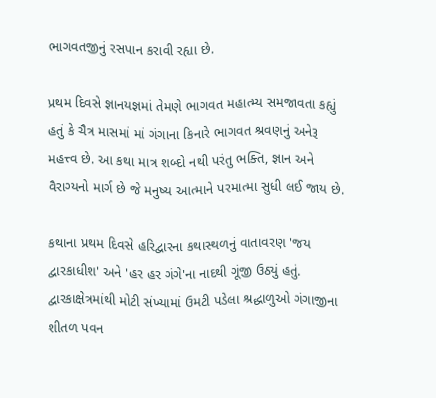ભાગવતજીનું રસપાન કરાવી રહ્યા છે.

પ્રથમ દિવસે જ્ઞાનયજ્ઞમાં તેમણે ભાગવત મહાત્મ્ય સમજાવતા કહ્યું હતું કે ચૈત્ર માસમાં માં ગંગાના કિનારે ભાગવત શ્રવણનું અનેરૂ મહત્ત્વ છે. આ કથા માત્ર શબ્દો નથી પરંતુ ભક્તિ, જ્ઞાન અને વૈરાગ્યનો માર્ગ છે જે મનુષ્ય આત્માને પરમાત્મા સુધી લઈ જાય છે.

કથાના પ્રથમ દિવસે હરિદ્વારના કથાસ્થળનું વાતાવરણ 'જય દ્વારકાધીશ' અને 'હર હર ગંગે'ના નાદથી ગૂંજી ઉઠ્યું હતું. દ્વારકાક્ષેત્રમાંથી મોટી સંખ્યામાં ઉમટી પડેલા શ્રદ્ધાળુઓ ગંગાજીના શીતળ પવન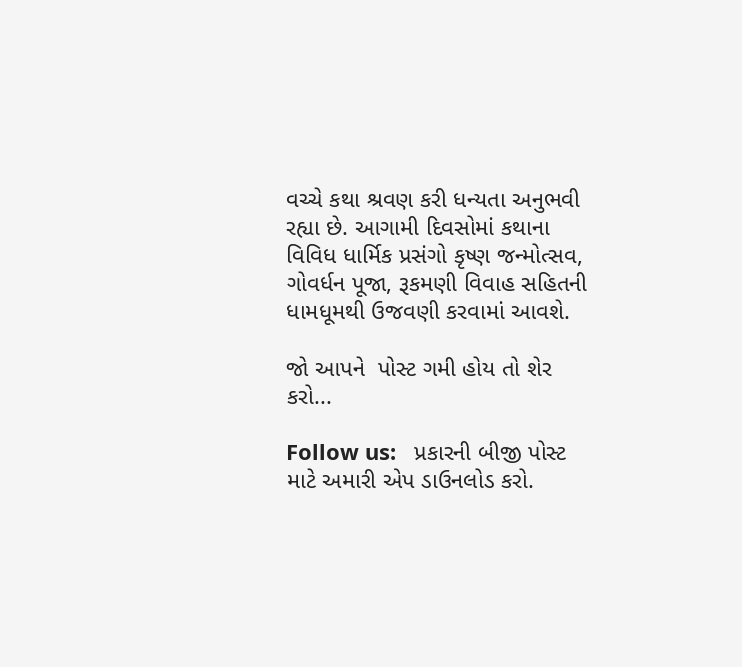વચ્ચે કથા શ્રવણ કરી ધન્યતા અનુભવી રહ્યા છે. આગામી દિવસોમાં કથાના વિવિધ ધાર્મિક પ્રસંગો કૃષ્ણ જન્મોત્સવ, ગોવર્ધન પૂજા, રૂકમણી વિવાહ સહિતની ધામધૂમથી ઉજવણી કરવામાં આવશે.

જો આપને  પોસ્ટ ગમી હોય તો શેર કરો...

Follow us:   પ્રકારની બીજી પોસ્ટ માટે અમારી એપ ડાઉનલોડ કરો.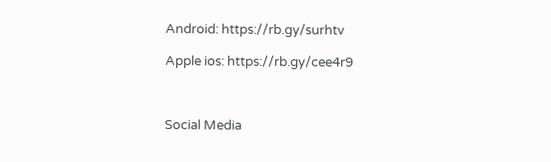Android: https://rb.gy/surhtv

Apple ios: https://rb.gy/cee4r9



Social Media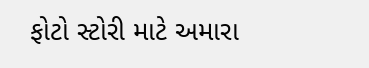ફોટો સ્ટોરી માટે અમારા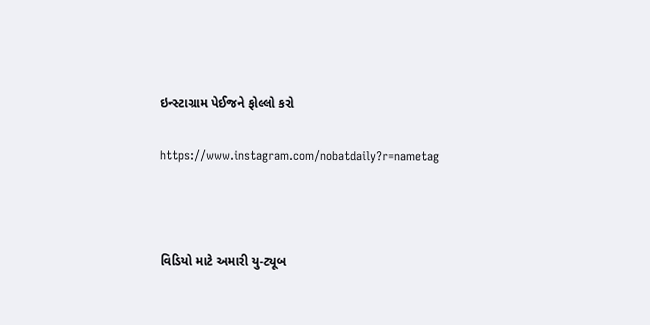ઇન્સ્ટાગ્રામ પેઈજને ફોલ્લો કરો

https://www.instagram.com/nobatdaily?r=nametag



વિડિયો માટે અમારી યુ-ટ્યૂબ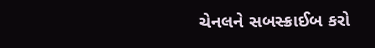ચેનલને સબસ્ક્રાઈબ કરો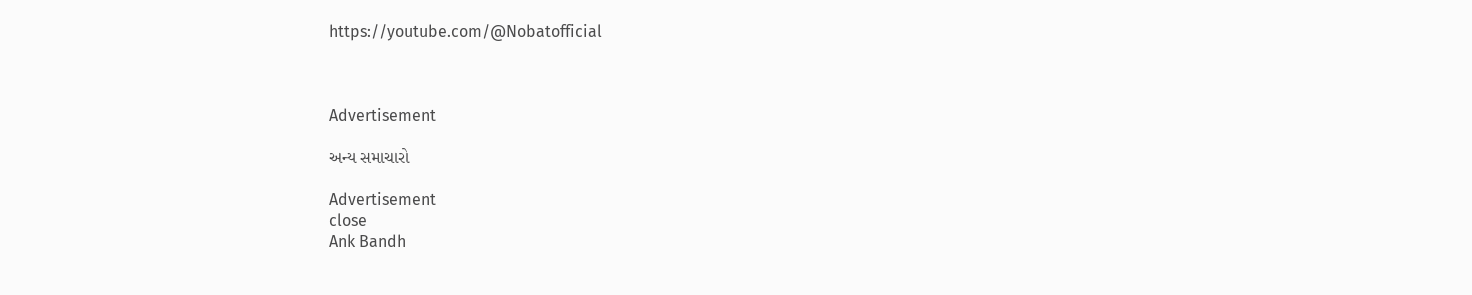https://youtube.com/@Nobatofficial



Advertisement

અન્ય સમાચારો

Advertisement
close
Ank Bandh